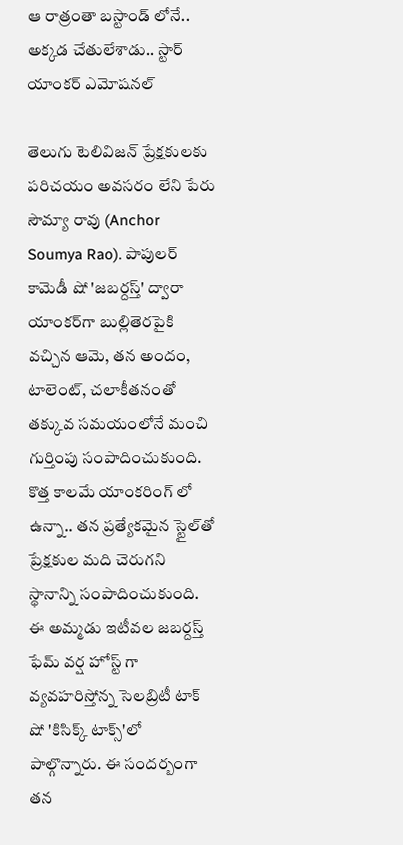ఆ రాత్రంతా బస్టాండ్ లోనే.. అక్కడ చేతులేశాడు.. స్టార్ యాంకర్ ఎమోషనల్

తెలుగు టెలివిజన్ ప్రేక్షకులకు పరిచయం అవసరం లేని పేరు సౌమ్యా రావు (Anchor Soumya Rao). పాపులర్ కామెడీ షో 'జబర్దస్త్' ద్వారా యాంకర్‌గా బుల్లితెరపైకి వచ్చిన ఆమె, తన అందం, టాలెంట్, చలాకీతనంతో తక్కువ సమయంలోనే మంచి గుర్తింపు సంపాదించుకుంది. కొత్త కాలమే యాంకరింగ్ లో ఉన్నా.. తన ప్రత్యేకమైన స్టైల్‌తో ప్రేక్షకుల మది చెరుగని స్థానాన్ని సంపాదించుకుంది. ఈ అమ్మడు ఇటీవల జబర్దస్త్ ఫేమ్ వర్ష హోస్ట్ గా వ్యవహరిస్తోన్న సెలబ్రిటీ టాక్ షో 'కిసిక్క్ టాక్స్'లో పాల్గొన్నారు. ఈ సందర్బంగా తన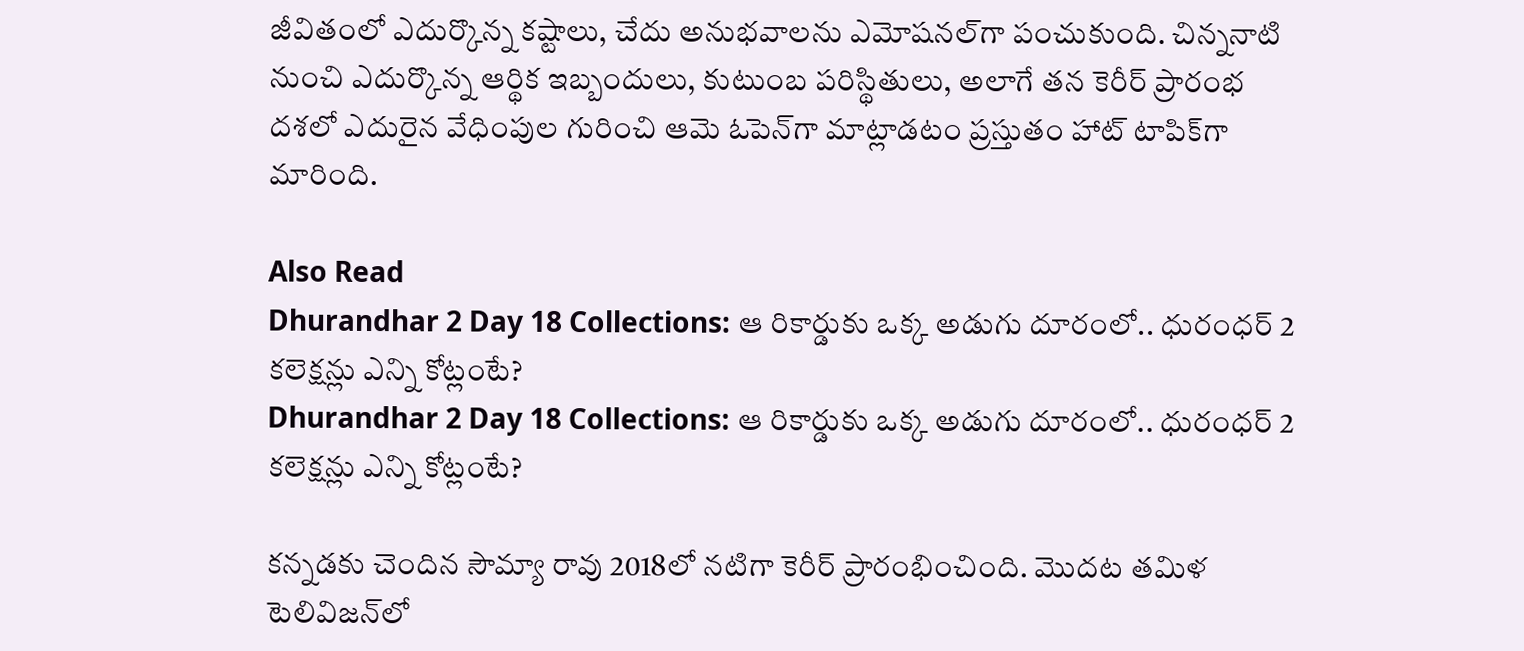జీవితంలో ఎదుర్కొన్న కష్టాలు, చేదు అనుభవాలను ఎమోషనల్‌గా పంచుకుంది. చిన్ననాటి నుంచి ఎదుర్కొన్న ఆర్థిక ఇబ్బందులు, కుటుంబ పరిస్థితులు, అలాగే తన కెరీర్ ప్రారంభ దశలో ఎదురైన వేధింపుల గురించి ఆమె ఓపెన్‌గా మాట్లాడటం ప్రస్తుతం హాట్ టాపిక్‌గా మారింది.

Also Read
Dhurandhar 2 Day 18 Collections: ఆ రికార్డుకు ఒక్క అడుగు దూరంలో.. ధురంధర్ 2 కలెక్షన్లు ఎన్ని కోట్లంటే?
Dhurandhar 2 Day 18 Collections: ఆ రికార్డుకు ఒక్క అడుగు దూరంలో.. ధురంధర్ 2 కలెక్షన్లు ఎన్ని కోట్లంటే?

కన్నడకు చెందిన సౌమ్యా రావు 2018లో నటిగా కెరీర్ ప్రారంభించింది. మొదట తమిళ టెలివిజన్‌లో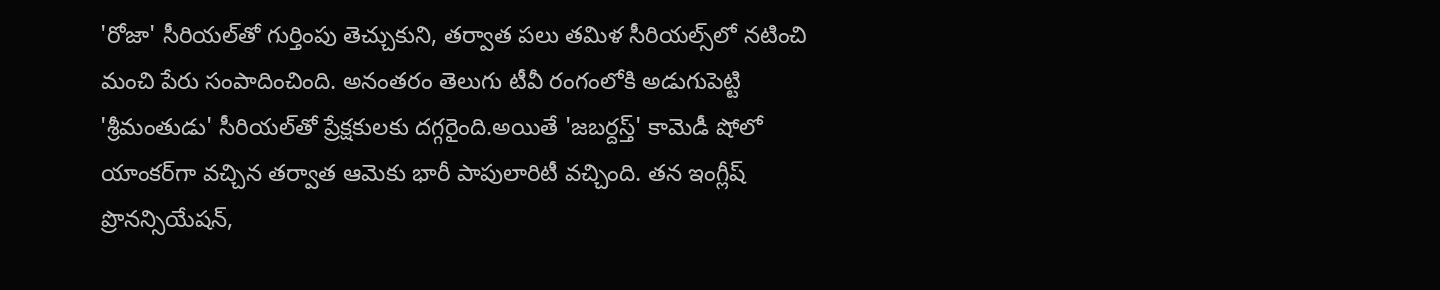'రోజా' సీరియల్‌తో గుర్తింపు తెచ్చుకుని, తర్వాత పలు తమిళ సీరియల్స్‌లో నటించి మంచి పేరు సంపాదించింది. అనంతరం తెలుగు టీవీ రంగంలోకి అడుగుపెట్టి 'శ్రీమంతుడు' సీరియల్‌తో ప్రేక్షకులకు దగ్గరైంది.అయితే 'జబర్దస్త్' కామెడీ షోలో యాంకర్‌గా వచ్చిన తర్వాత ఆమెకు భారీ పాపులారిటీ వచ్చింది. తన ఇంగ్లీష్ ప్రొనన్సియేషన్,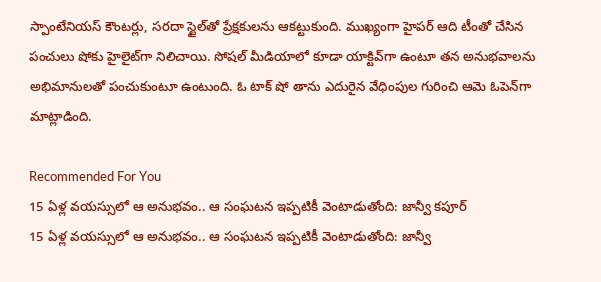స్పాంటేనియస్ కౌంటర్లు, సరదా స్టైల్‌తో ప్రేక్షకులను ఆకట్టుకుంది. ముఖ్యంగా హైపర్ ఆది టీంతో చేసిన పంచులు షోకు హైలైట్‌గా నిలిచాయి. సోషల్ మీడియాలో కూడా యాక్టివ్‌గా ఉంటూ తన అనుభవాలను అభిమానులతో పంచుకుంటూ ఉంటుంది. ఓ టాక్ షో తాను ఎదురైన వేధింపుల గురించి ఆమె ఓపెన్‌గా మాట్లాడింది.

Recommended For You
15 ఏళ్ల వయస్సులో ఆ అనుభవం.. ఆ సంఘటన ఇప్పటికీ వెంటాడుతోంది: జాన్వీ కపూర్
15 ఏళ్ల వయస్సులో ఆ అనుభవం.. ఆ సంఘటన ఇప్పటికీ వెంటాడుతోంది: జాన్వీ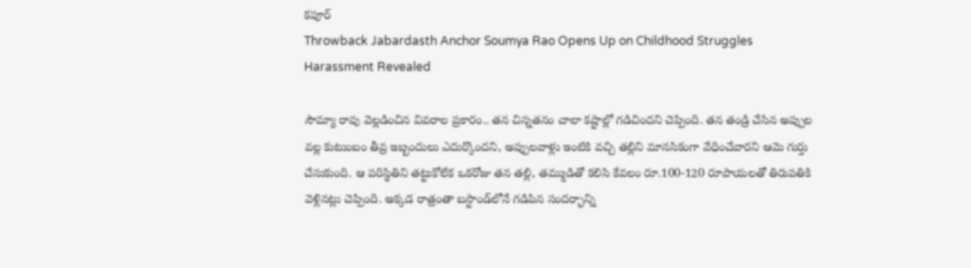కపూర్
Throwback Jabardasth Anchor Soumya Rao Opens Up on Childhood Struggles Harassment Revealed

సౌమ్యా రావు వెల్లడించిన వివరాల ప్రకారం.. తన చిన్నతనం చాలా కష్టాల్లో గడిచిందని చెప్పింది. తన తండ్రి చేసిన అప్పుల వల్ల కుటుంబం తీవ్ర ఇబ్బందులు ఎదుర్కొందని, అప్పులవాళ్లు ఇంటికి వచ్చి తల్లిని మానసికంగా వేధించేవారని ఆమె గుర్తు చేసుకుంది. ఆ పరిస్థితిని తట్టుకోలేక ఒకరోజు తన తల్లి, తమ్ముడితో కలిసి కేవలం రూ.100-120 రూపాయలతో తిరుపతికి వెళ్లినట్లు చెప్పింది. అక్కడ రాత్రంతా బస్టాండ్‌లోనే గడిపిన సందర్భాన్ని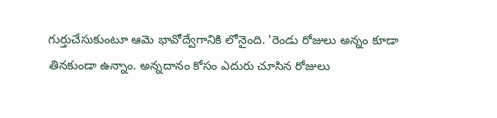గుర్తుచేసుకుంటూ ఆమె భావోద్వేగానికి లోనైంది. 'రెండు రోజులు అన్నం కూడా తినకుండా ఉన్నాం. అన్నదానం కోసం ఎదురు చూసిన రోజులు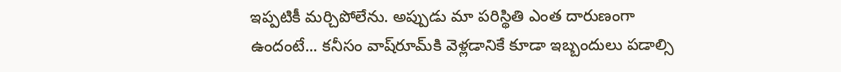ఇప్పటికీ మర్చిపోలేను. అప్పుడు మా పరిస్థితి ఎంత దారుణంగా ఉందంటే... కనీసం వాష్‌రూమ్‌కి వెళ్లడానికే కూడా ఇబ్బందులు పడాల్సి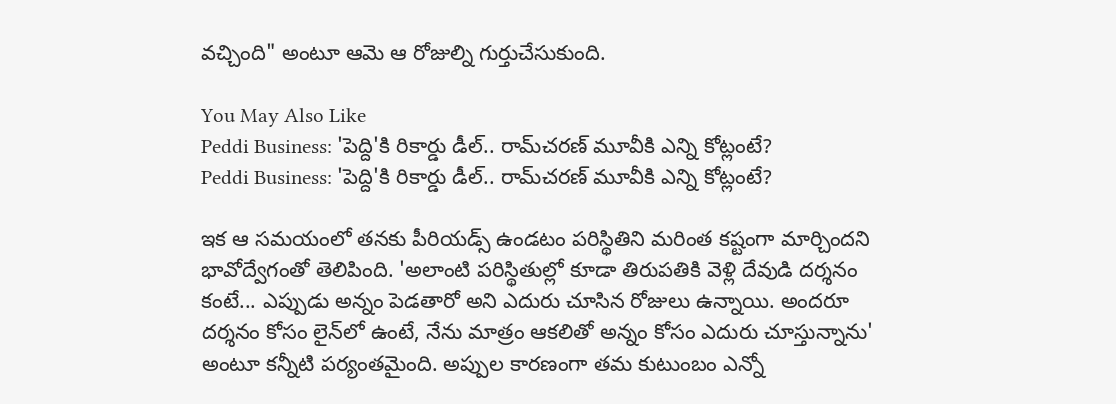వచ్చింది" అంటూ ఆమె ఆ రోజుల్ని గుర్తుచేసుకుంది.

You May Also Like
Peddi Business: 'పెద్ది'కి రికార్డు డీల్.. రామ్‌చరణ్ మూవీకి ఎన్ని కోట్లంటే?
Peddi Business: 'పెద్ది'కి రికార్డు డీల్.. రామ్‌చరణ్ మూవీకి ఎన్ని కోట్లంటే?

ఇక ఆ సమయంలో తనకు పీరియడ్స్ ఉండటం పరిస్థితిని మరింత కష్టంగా మార్చిందని భావోద్వేగంతో తెలిపింది. 'అలాంటి పరిస్థితుల్లో కూడా తిరుపతికి వెళ్లి దేవుడి దర్శనం కంటే... ఎప్పుడు అన్నం పెడతారో అని ఎదురు చూసిన రోజులు ఉన్నాయి. అందరూ దర్శనం కోసం లైన్‌లో ఉంటే, నేను మాత్రం ఆకలితో అన్నం కోసం ఎదురు చూస్తున్నాను' అంటూ కన్నీటి పర్యంతమైంది. అప్పుల కారణంగా తమ కుటుంబం ఎన్నో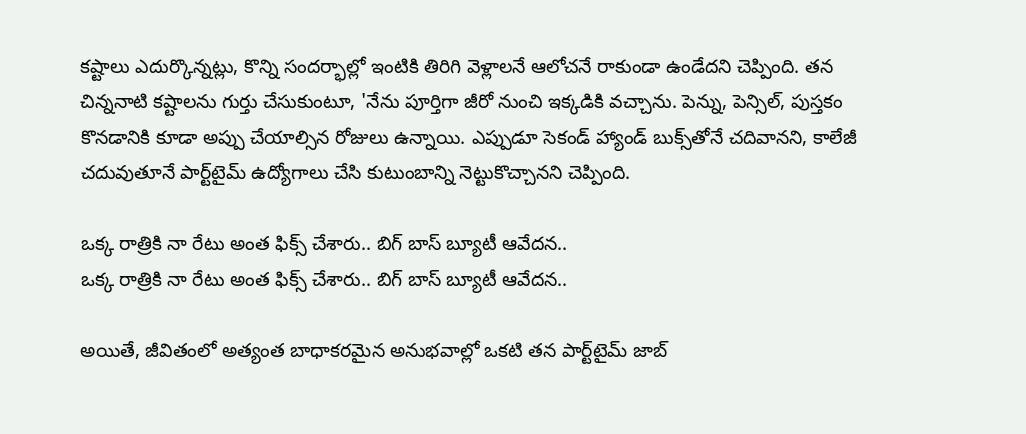కష్టాలు ఎదుర్కొన్నట్లు, కొన్ని సందర్భాల్లో ఇంటికి తిరిగి వెళ్లాలనే ఆలోచనే రాకుండా ఉండేదని చెప్పింది. తన చిన్ననాటి కష్టాలను గుర్తు చేసుకుంటూ, 'నేను పూర్తిగా జీరో నుంచి ఇక్కడికి వచ్చాను. పెన్ను, పెన్సిల్, పుస్తకం కొనడానికి కూడా అప్పు చేయాల్సిన రోజులు ఉన్నాయి. ఎప్పుడూ సెకండ్ హ్యాండ్ బుక్స్‌తోనే చదివానని, కాలేజీ చదువుతూనే పార్ట్‌టైమ్ ఉద్యోగాలు చేసి కుటుంబాన్ని నెట్టుకొచ్చానని చెప్పింది.

ఒక్క రాత్రికి నా రేటు అంత ఫిక్స్ చేశారు.. బిగ్ బాస్ బ్యూటీ ఆవేదన..
ఒక్క రాత్రికి నా రేటు అంత ఫిక్స్ చేశారు.. బిగ్ బాస్ బ్యూటీ ఆవేదన..

అయితే, జీవితంలో అత్యంత బాధాకరమైన అనుభవాల్లో ఒకటి తన పార్ట్‌టైమ్ జాబ్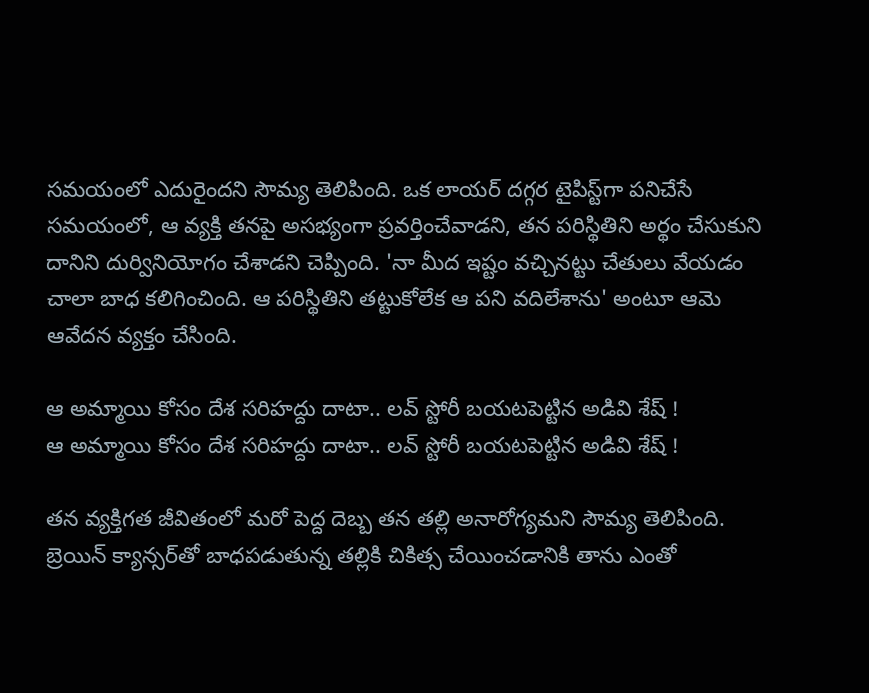సమయంలో ఎదురైందని సౌమ్య తెలిపింది. ఒక లాయర్ దగ్గర టైపిస్ట్‌గా పనిచేసే సమయంలో, ఆ వ్యక్తి తనపై అసభ్యంగా ప్రవర్తించేవాడని, తన పరిస్థితిని అర్థం చేసుకుని దానిని దుర్వినియోగం చేశాడని చెప్పింది. 'నా మీద ఇష్టం వచ్చినట్టు చేతులు వేయడం చాలా బాధ కలిగించింది. ఆ పరిస్థితిని తట్టుకోలేక ఆ పని వదిలేశాను' అంటూ ఆమె ఆవేదన వ్యక్తం చేసింది.

ఆ అమ్మాయి కోసం దేశ సరిహద్దు దాటా.. లవ్ స్టోరీ బయటపెట్టిన అడివి శేష్ !
ఆ అమ్మాయి కోసం దేశ సరిహద్దు దాటా.. లవ్ స్టోరీ బయటపెట్టిన అడివి శేష్ !

తన వ్యక్తిగత జీవితంలో మరో పెద్ద దెబ్బ తన తల్లి అనారోగ్యమని సౌమ్య తెలిపింది. బ్రెయిన్ క్యాన్సర్‌తో బాధపడుతున్న తల్లికి చికిత్స చేయించడానికి తాను ఎంతో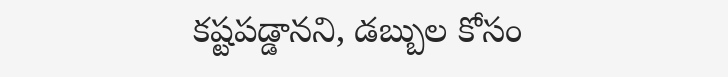కష్టపడ్డానని, డబ్బుల కోసం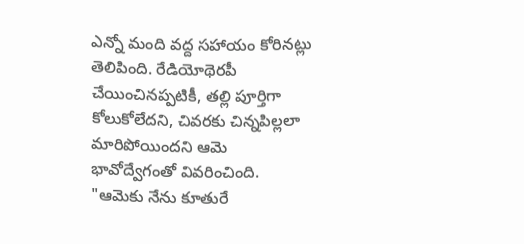ఎన్నో మంది వద్ద సహాయం కోరినట్లు తెలిపింది. రేడియోథెరపీ చేయించినప్పటికీ, తల్లి పూర్తిగా కోలుకోలేదని, చివరకు చిన్నపిల్లలా మారిపోయిందని ఆమె భావోద్వేగంతో వివరించింది. "ఆమెకు నేను కూతురే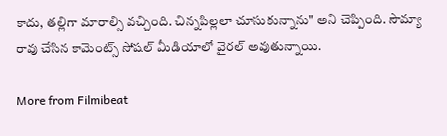కాదు, తల్లిగా మారాల్సి వచ్చింది. చిన్నపిల్లలా చూసుకున్నాను" అని చెప్పింది. సౌమ్యా రావు చేసిన కామెంట్స్ సోషల్ మీడియాలో వైరల్ అవుతున్నాయి.

More from Filmibeat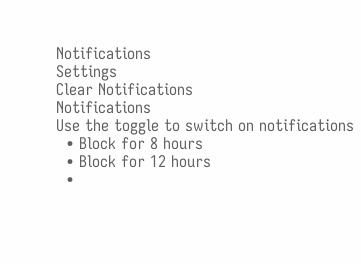Notifications
Settings
Clear Notifications
Notifications
Use the toggle to switch on notifications
  • Block for 8 hours
  • Block for 12 hours
  •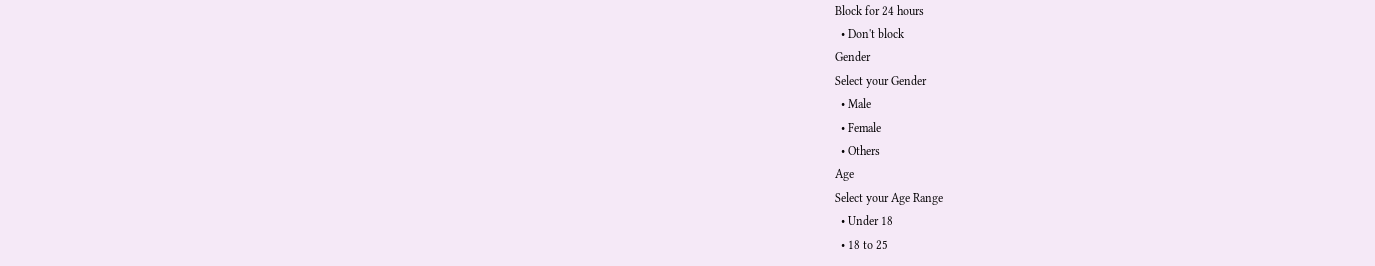Block for 24 hours
  • Don't block
Gender
Select your Gender
  • Male
  • Female
  • Others
Age
Select your Age Range
  • Under 18
  • 18 to 25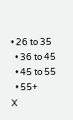• 26 to 35
  • 36 to 45
  • 45 to 55
  • 55+
X